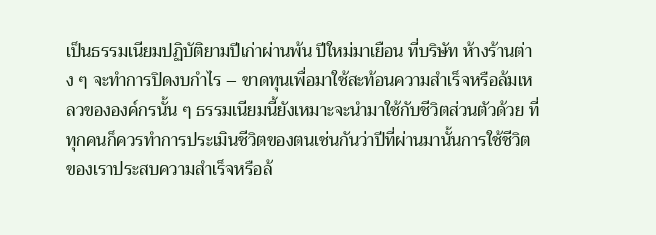เป็นธรรมเนียมปฏิบัติยามปีเก่าผ่านพ้น ปีใหม่มาเยือน ที่บริษัท ห้างร้านต่าง ๆ จะทำการปิดงบกำไร – ขาดทุนเพื่อมาใช้สะท้อนความสำเร็จหรือล้มเหลวขององค์กรนั้น ๆ ธรรมเนียมนี้ยังเหมาะจะนำมาใช้กับชีวิตส่วนตัวด้วย ที่ทุกคนก็ควรทำการประเมินชีวิตของตนเช่นกันว่าปีที่ผ่านมานั้นการใช้ชีวิตของเราประสบความสำเร็จหรือล้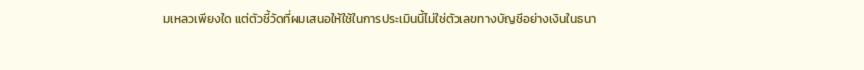มเหลวเพียงใด แต่ตัวชี้วัดที่ผมเสนอให้ใช้ในการประเมินนี้ไม่ใช่ตัวเลขทางบัญชีอย่างเงินในธนา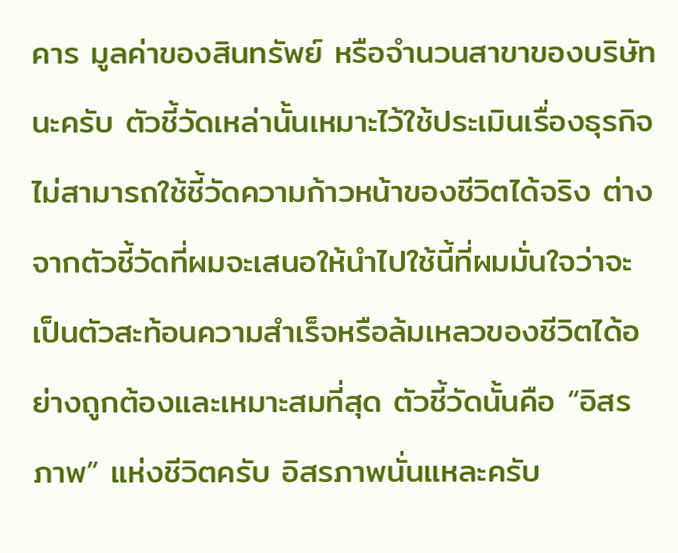คาร มูลค่าของสินทรัพย์ หรือจำนวนสาขาของบริษัทนะครับ ตัวชี้วัดเหล่านั้นเหมาะไว้ใช้ประเมินเรื่องธุรกิจไม่สามารถใช้ชี้วัดความก้าวหน้าของชีวิตได้จริง ต่างจากตัวชี้วัดที่ผมจะเสนอให้นำไปใช้นี้ที่ผมมั่นใจว่าจะเป็นตัวสะท้อนความสำเร็จหรือล้มเหลวของชีวิตได้อย่างถูกต้องและเหมาะสมที่สุด ตัวชี้วัดนั้นคือ “อิสรภาพ” แห่งชีวิตครับ อิสรภาพนั่นแหละครับ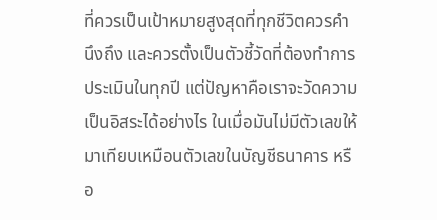ที่ควรเป็นเป้าหมายสูงสุดที่ทุกชีวิตควรคำนึงถึง และควรตั้งเป็นตัวชี้วัดที่ต้องทำการประเมินในทุกปี แต่ปัญหาคือเราจะวัดความเป็นอิสระได้อย่างไร ในเมื่อมันไม่มีตัวเลขให้มาเทียบเหมือนตัวเลขในบัญชีธนาคาร หรือ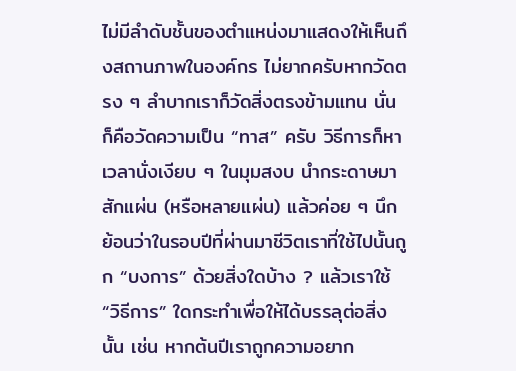ไม่มีลำดับชั้นของตำแหน่งมาแสดงให้เห็นถึงสถานภาพในองค์กร ไม่ยากครับหากวัดตรง ๆ ลำบากเราก็วัดสิ่งตรงข้ามแทน นั่นก็คือวัดความเป็น “ทาส” ครับ วิธีการก็หาเวลานั่งเงียบ ๆ ในมุมสงบ นำกระดาษมาสักแผ่น (หรือหลายแผ่น) แล้วค่อย ๆ นึกย้อนว่าในรอบปีที่ผ่านมาชีวิตเราที่ใช้ไปนั้นถูก “บงการ” ด้วยสิ่งใดบ้าง ? แล้วเราใช้ “วิธีการ” ใดกระทำเพื่อให้ได้บรรลุต่อสิ่งนั้น เช่น หากต้นปีเราถูกความอยาก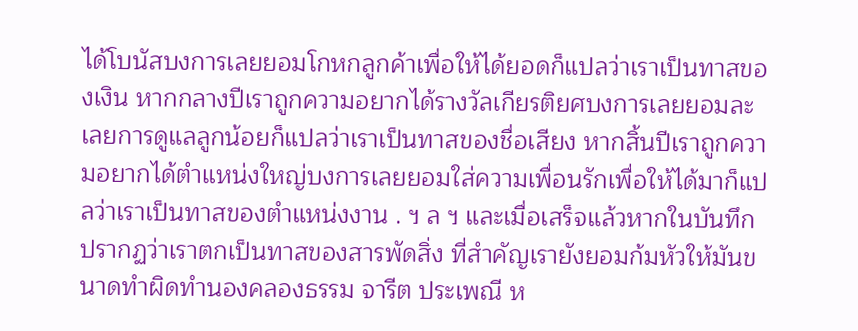ได้โบนัสบงการเลยยอมโกหกลูกค้าเพื่อให้ได้ยอดก็แปลว่าเราเป็นทาสของเงิน หากกลางปีเราถูกความอยากได้รางวัลเกียรติยศบงการเลยยอมละเลยการดูแลลูกน้อยก็แปลว่าเราเป็นทาสของชื่อเสียง หากสิ้นปีเราถูกความอยากได้ตำแหน่งใหญ่บงการเลยยอมใส่ความเพื่อนรักเพื่อให้ได้มาก็แปลว่าเราเป็นทาสของตำแหน่งงาน . ฯ ล ฯ และเมื่อเสร็จแล้วหากในบันทึกปรากฏว่าเราตกเป็นทาสของสารพัดสิ่ง ที่สำคัญเรายังยอมก้มหัวให้มันขนาดทำผิดทำนองคลองธรรม จารีต ประเพณี ห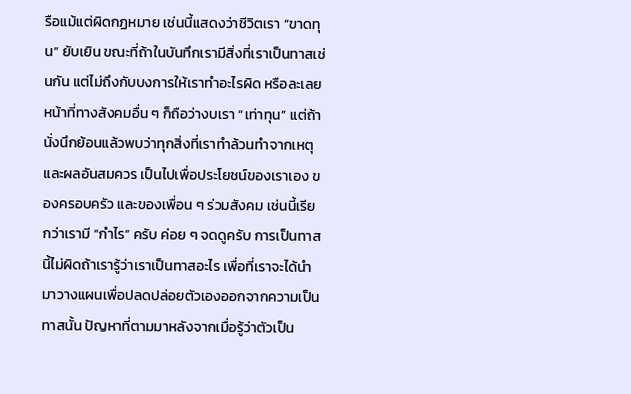รือแม้แต่ผิดกฏหมาย เช่นนี้แสดงว่าชีวิตเรา “ขาดทุน” ยับเยิน ขณะที่ถ้าในบันทึกเรามีสิ่งที่เราเป็นทาสเช่นกัน แต่ไม่ถึงกับบงการให้เราทำอะไรผิด หรือละเลยหน้าที่ทางสังคมอื่น ๆ ก็ถือว่างบเรา “เท่าทุน” แต่ถ้านั่งนึกย้อนแล้วพบว่าทุกสิ่งที่เราทำล้วนทำจากเหตุและผลอันสมควร เป็นไปเพื่อประโยชน์ของเราเอง ของครอบครัว และของเพื่อน ๆ ร่วมสังคม เช่นนี้เรียกว่าเรามี “กำไร” ครับ ค่อย ๆ จดดูครับ การเป็นทาสนี้ไม่ผิดถ้าเรารู้ว่าเราเป็นทาสอะไร เพื่อที่เราจะได้นำมาวางแผนเพื่อปลดปล่อยตัวเองออกจากความเป็นทาสนั้น ปัญหาที่ตามมาหลังจากเมื่อรู้ว่าตัวเป็น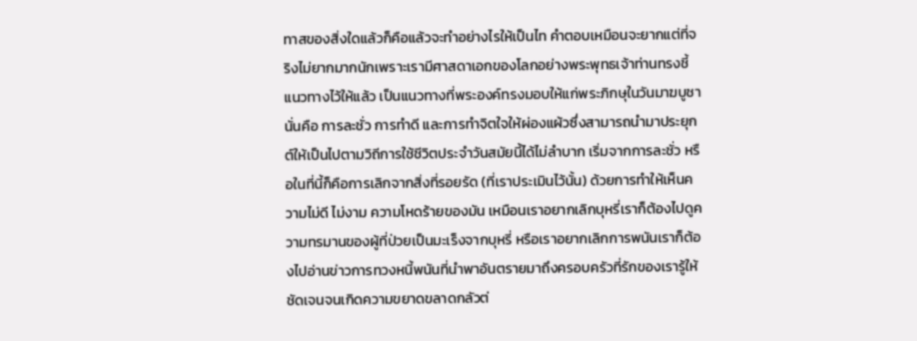ทาสของสิ่งใดแล้วก็คือแล้วจะทำอย่างไรให้เป็นไท คำตอบเหมือนจะยากแต่ที่จริงไม่ยากมากนักเพราะเรามีศาสดาเอกของโลกอย่างพระพุทธเจ้าท่านทรงชี้แนวทางไว้ให้แล้ว เป็นแนวทางที่พระองค์ทรงมอบให้แก่พระภิกษุในวันมาฆบูชานั่นคือ การละชั่ว การทำดี และการทำจิตใจให้ผ่องแผ้วซึ่งสามารถนำมาประยุกต์ให้เป็นไปตามวิถีการใช้ชีวิตประจำวันสมัยนี้ได้ไม่ลำบาก เริ่มจากการละชั่ว หรือในที่นี้ก็คือการเลิกจากสิ่งที่รอยรัด (ที่เราประเมินไว้นั้น) ด้วยการทำให้เห็นความไม่ดี ไม่งาม ความโหดร้ายของมัน เหมือนเราอยากเลิกบุหรี่เราก็ต้องไปดูความทรมานของผู้ที่ป่วยเป็นมะเร็งจากบุหรี่ หรือเราอยากเลิกการพนันเราก็ต้องไปอ่านข่าวการทวงหนี้พนันที่นำพาอันตรายมาถึงครอบครัวที่รักของเรารู้ให้ชัดเจนจนเกิดความขยาดขลาดกลัวต่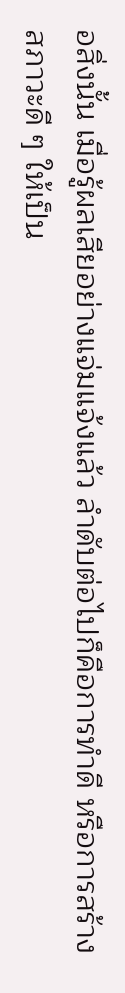อสิ่งนั้น เมื่อรู้ผลเสียอย่างแจ่มแจ้งแล้ว ลำดับต่อไปก็คือการทำดี หรือการสร้างสภาวะดี ๆ ให้เป็น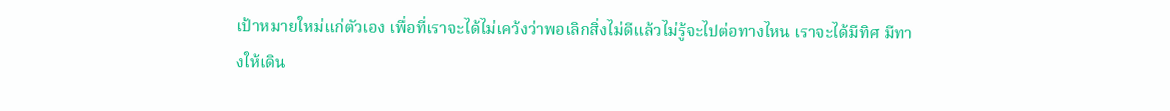เป้าหมายใหม่แก่ตัวเอง เพื่อที่เราจะได้ไม่เคว้งว่าพอเลิกสิ่งไม่ดีแล้วไม่รู้จะไปต่อทางไหน เราจะได้มีทิศ มีทางให้เดิน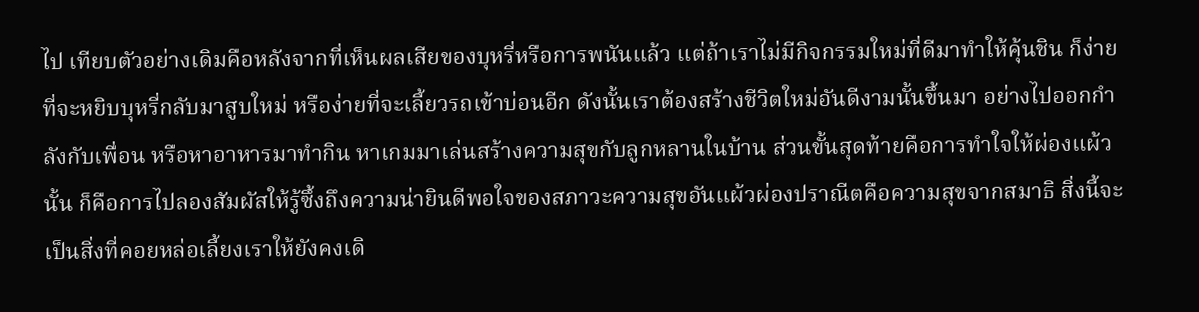ไป เทียบตัวอย่างเดิมคือหลังจากที่เห็นผลเสียของบุหรี่หรือการพนันแล้ว แต่ถ้าเราไม่มีกิจกรรมใหม่ที่ดีมาทำให้คุ้นชิน ก็ง่ายที่จะหยิบบุหรี่กลับมาสูบใหม่ หรือง่ายที่จะเลี้ยวรถเข้าบ่อนอีก ดังนั้นเราต้องสร้างชีวิตใหม่อันดีงามนั้นขึ้นมา อย่างไปออกกำลังกับเพื่อน หรือหาอาหารมาทำกิน หาเกมมาเล่นสร้างความสุขกับลูกหลานในบ้าน ส่วนขั้นสุดท้ายคือการทำใจให้ผ่องแผ้วนั้น ก็คือการไปลองสัมผัสให้รู้ซึ้งถึงความน่ายินดีพอใจของสภาวะความสุขอันแผ้วผ่องปราณีตคือความสุขจากสมาธิ สิ่งนี้จะเป็นสิ่งที่คอยหล่อเลี้ยงเราให้ยังคงเดิ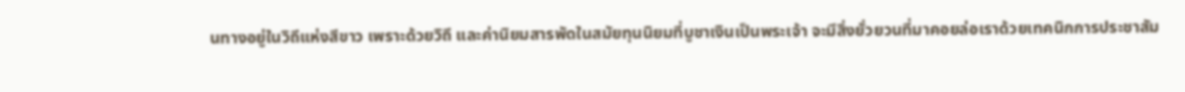นทางอยู่ในวิถีแห่งสีขาว เพราะด้วยวิถี และค่านิยมสารพัดในสมัยทุนนิยมที่บูชาเงินเป็นพระเจ้า จะมีสิ่งยั่วยวนที่มาคอยล่อเราด้วยเทคนิกการประชาสัม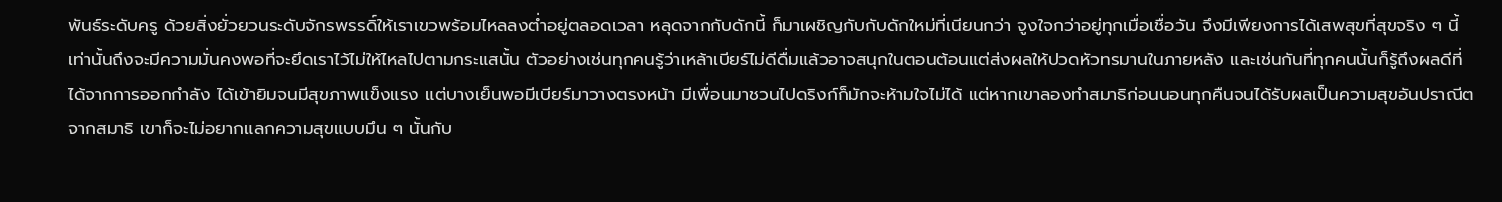พันธ์ระดับครู ด้วยสิ่งยั่วยวนระดับจักรพรรดิ์ให้เราเขวพร้อมไหลลงต่ำอยู่ตลอดเวลา หลุดจากกับดักนี้ ก็มาเผชิญกับกับดักใหม่ที่เนียนกว่า จูงใจกว่าอยู่ทุกเมื่อเชื่อวัน จึงมีเพียงการได้เสพสุขที่สุขจริง ๆ นี้เท่านั้นถึงจะมีความมั่นคงพอที่จะยึดเราไว้ไม่ให้ไหลไปตามกระแสนั้น ตัวอย่างเช่นทุกคนรู้ว่าเหล้าเบียร์ไม่ดีดื่มแล้วอาจสนุกในตอนต้อนแต่ส่งผลให้ปวดหัวทรมานในภายหลัง และเช่นกันที่ทุกคนนั้นก็รู้ถึงผลดีที่ได้จากการออกกำลัง ได้เข้ายิมจนมีสุขภาพแข็งแรง แต่บางเย็นพอมีเบียร์มาวางตรงหน้า มีเพื่อนมาชวนไปดริงก์ก็มักจะห้ามใจไม่ได้ แต่หากเขาลองทำสมาธิก่อนนอนทุกคืนจนได้รับผลเป็นความสุขอันปราณีตจากสมาธิ เขาก็จะไม่อยากแลกความสุขแบบมึน ๆ นั้นกับ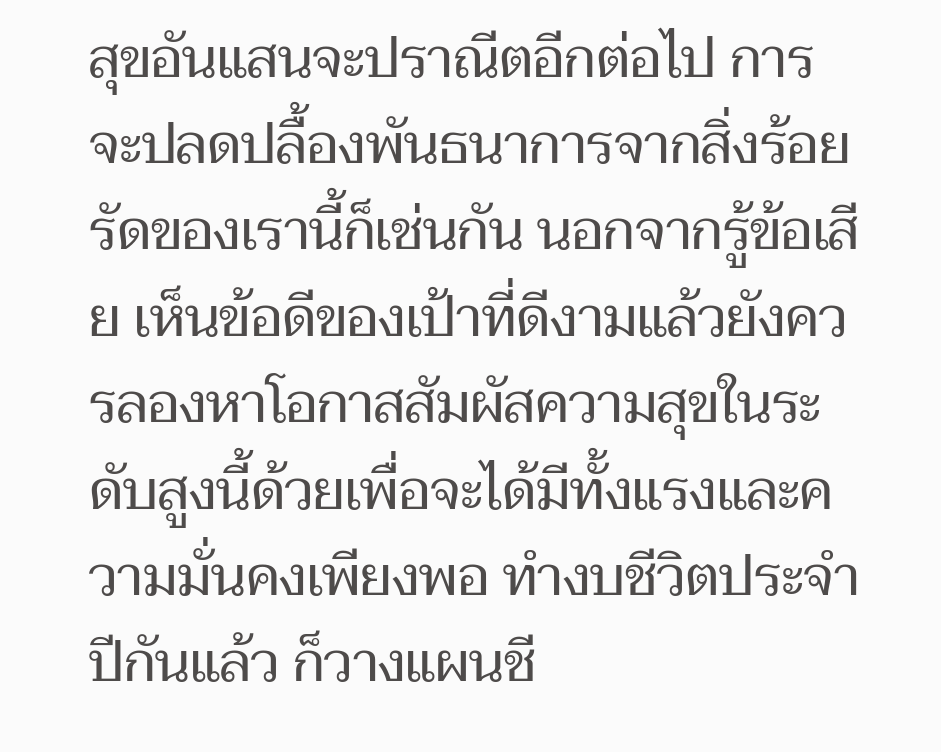สุขอันแสนจะปราณีตอีกต่อไป การจะปลดปลื้องพันธนาการจากสิ่งร้อยรัดของเรานี้ก็เช่นกัน นอกจากรู้ข้อเสีย เห็นข้อดีของเป้าที่ดีงามแล้วยังควรลองหาโอกาสสัมผัสความสุขในระดับสูงนี้ด้วยเพื่อจะได้มีทั้งแรงและความมั่นคงเพียงพอ ทำงบชีวิตประจำปีกันแล้ว ก็วางแผนชี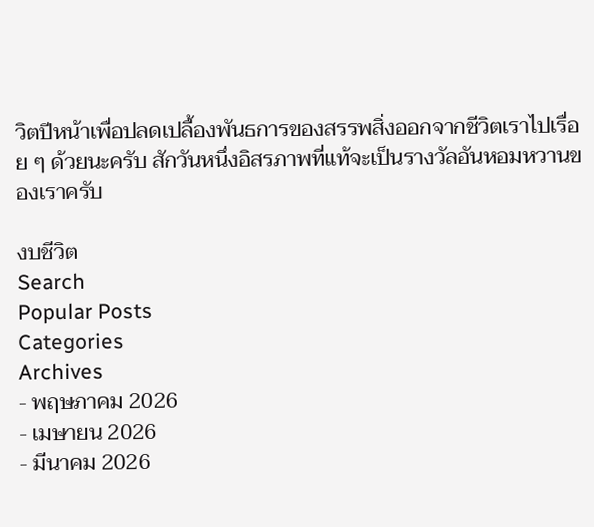วิตปีหน้าเพื่อปลดเปลื้องพันธการของสรรพสิ่งออกจากชีวิตเราไปเรื่อย ๆ ด้วยนะครับ สักวันหนึ่งอิสรภาพที่แท้จะเป็นรางวัลอันหอมหวานของเราครับ

งบชีวิต
Search
Popular Posts
Categories
Archives
- พฤษภาคม 2026
- เมษายน 2026
- มีนาคม 2026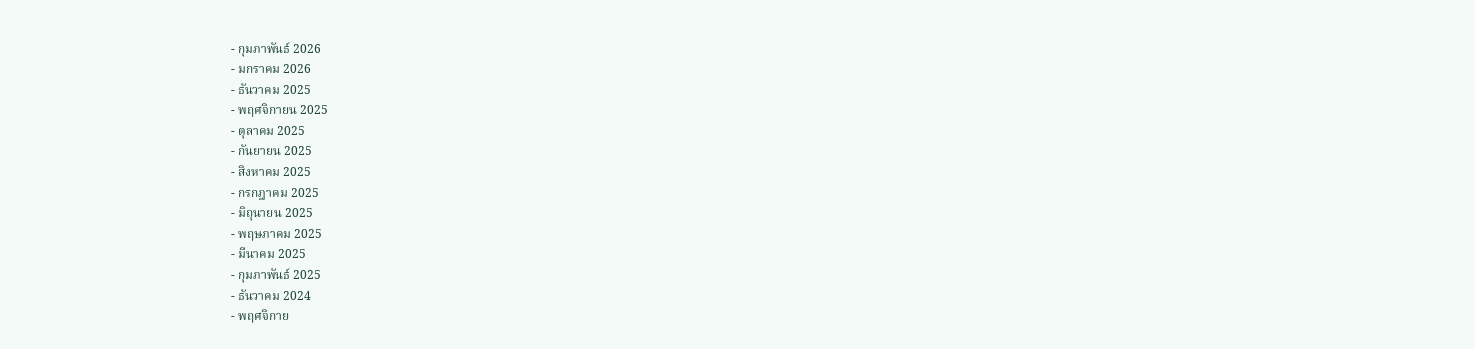- กุมภาพันธ์ 2026
- มกราคม 2026
- ธันวาคม 2025
- พฤศจิกายน 2025
- ตุลาคม 2025
- กันยายน 2025
- สิงหาคม 2025
- กรกฎาคม 2025
- มิถุนายน 2025
- พฤษภาคม 2025
- มีนาคม 2025
- กุมภาพันธ์ 2025
- ธันวาคม 2024
- พฤศจิกาย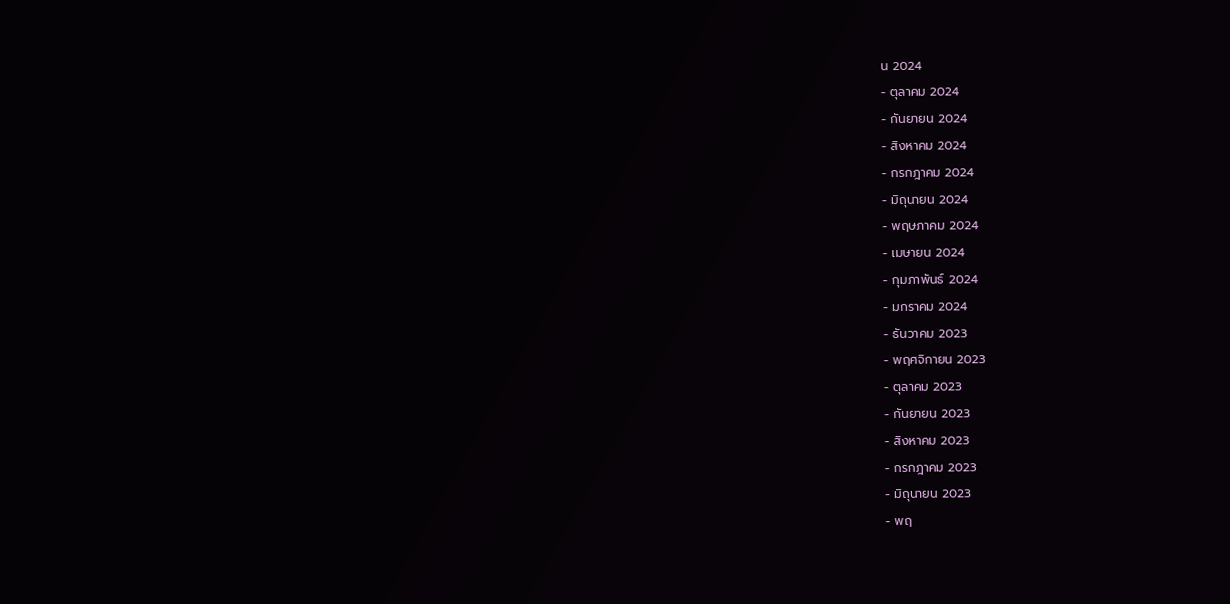น 2024
- ตุลาคม 2024
- กันยายน 2024
- สิงหาคม 2024
- กรกฎาคม 2024
- มิถุนายน 2024
- พฤษภาคม 2024
- เมษายน 2024
- กุมภาพันธ์ 2024
- มกราคม 2024
- ธันวาคม 2023
- พฤศจิกายน 2023
- ตุลาคม 2023
- กันยายน 2023
- สิงหาคม 2023
- กรกฎาคม 2023
- มิถุนายน 2023
- พฤ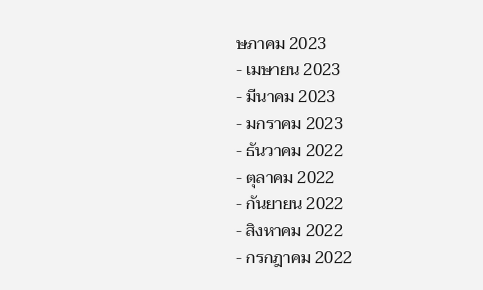ษภาคม 2023
- เมษายน 2023
- มีนาคม 2023
- มกราคม 2023
- ธันวาคม 2022
- ตุลาคม 2022
- กันยายน 2022
- สิงหาคม 2022
- กรกฎาคม 2022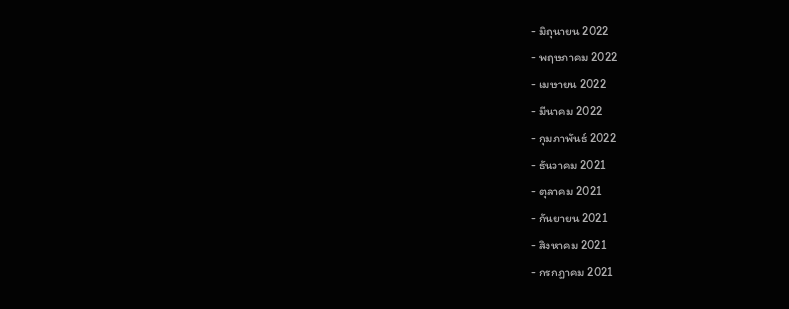- มิถุนายน 2022
- พฤษภาคม 2022
- เมษายน 2022
- มีนาคม 2022
- กุมภาพันธ์ 2022
- ธันวาคม 2021
- ตุลาคม 2021
- กันยายน 2021
- สิงหาคม 2021
- กรกฎาคม 2021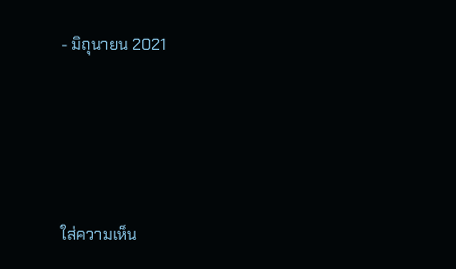- มิถุนายน 2021






ใส่ความเห็น